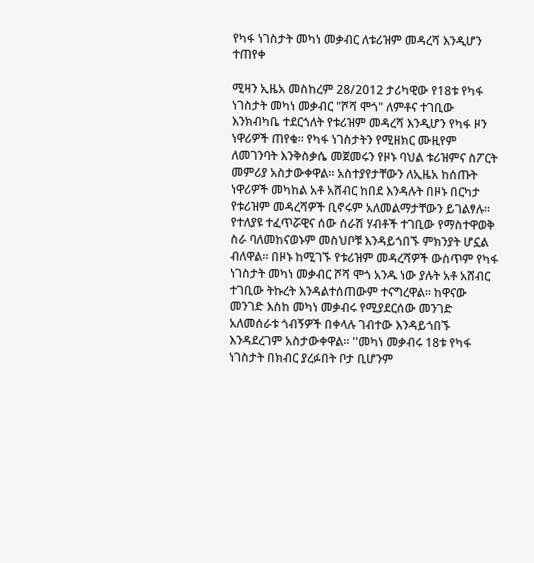የካፋ ነገስታት መካነ መቃብር ለቱሪዝም መዳረሻ እንዲሆን ተጠየቀ

ሚዛን ኢዜአ መስከረም 28/2012 ታሪካዊው የ18ቱ የካፋ ነገስታት መካነ መቃብር "ሾሻ ሞጎ" ለምቶና ተገቢው እንክብካቤ ተደርጎለት የቱሪዝም መዳረሻ እንዲሆን የካፋ ዞን ነዋሪዎች ጠየቁ። የካፋ ነገስታትን የሚዘክር ሙዚየም ለመገንባት እንቅስቃሴ መጀመሩን የዞኑ ባህል ቱሪዝምና ስፖርት መምሪያ አስታውቀዋል፡፡ አስተያየታቸውን ለኢዜአ ከሰጡት ነዋሪዎች መካከል አቶ አሸብር ከበደ እንዳሉት በዞኑ በርካታ የቱሪዝም መዳረሻዎች ቢኖሩም አለመልማታቸውን ይገልፃሉ። የተለያዩ ተፈጥሯዊና ሰው ሰራሽ ሃብቶች ተገቢው የማስተዋወቅ ስራ ባለመከናወኑም መስህቦቹ እንዳይጎበኙ ምክንያት ሆኗል ብለዋል። በዞኑ ከሚገኙ የቱሪዝም መዳረሻዎች ውስጥም የካፋ ነገስታት መካነ መቃብር ሾሻ ሞጎ አንዱ ነው ያሉት አቶ አሸብር ተገቢው ትኩረት እንዳልተሰጠውም ተናግረዋል። ከዋናው መንገድ እስከ መካነ መቃብሩ የሚያደርሰው መንገድ አለመሰራቱ ጎብኝዎች በቀላሉ ገብተው እንዳይጎበኙ እንዳደረገም አስታውቀዋል፡፡ ''መካነ መቃብሩ 18ቱ የካፋ ነገስታት በክብር ያረፉበት ቦታ ቢሆንም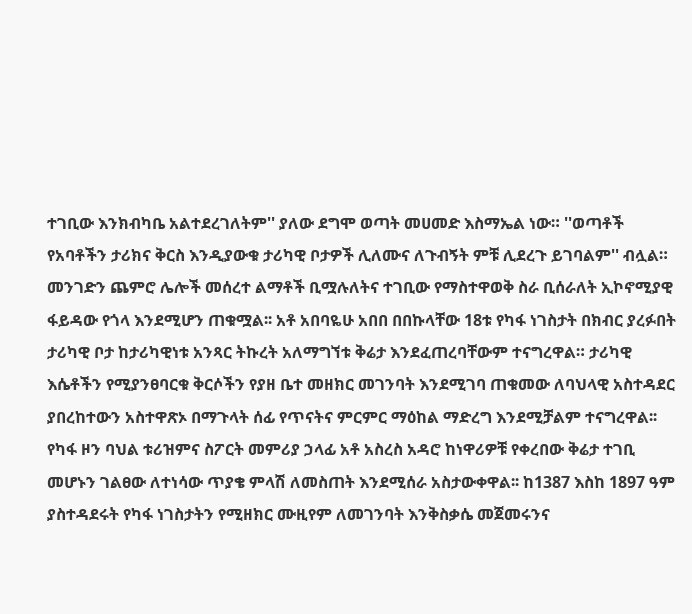ተገቢው እንክብካቤ አልተደረገለትም'' ያለው ደግሞ ወጣት መሀመድ እስማኤል ነው። ''ወጣቶች የአባቶችን ታሪክና ቅርስ እንዲያውቁ ታሪካዊ ቦታዎች ሊለሙና ለጉብኝት ምቹ ሊደረጉ ይገባልም'' ብሏል። መንገድን ጨምሮ ሌሎች መሰረተ ልማቶች ቢሟሉለትና ተገቢው የማስተዋወቅ ስራ ቢሰራለት ኢኮኖሚያዊ ፋይዳው የጎላ እንደሚሆን ጠቁሟል፡፡ አቶ አበባዬሁ አበበ በበኩላቸው 18ቱ የካፋ ነገስታት በክብር ያረፉበት ታሪካዊ ቦታ ከታሪካዊነቱ አንጻር ትኩረት አለማግኘቱ ቅሬታ እንደፈጠረባቸውም ተናግረዋል። ታሪካዊ እሴቶችን የሚያንፀባርቁ ቅርሶችን የያዘ ቤተ መዘክር መገንባት እንደሚገባ ጠቁመው ለባህላዊ አስተዳደር ያበረከተውን አስተዋጽኦ በማጉላት ሰፊ የጥናትና ምርምር ማዕከል ማድረግ እንደሚቻልም ተናግረዋል፡፡ የካፋ ዞን ባህል ቱሪዝምና ስፖርት መምሪያ ኃላፊ አቶ አስረስ አዳሮ ከነዋሪዎቹ የቀረበው ቅሬታ ተገቢ መሆኑን ገልፀው ለተነሳው ጥያቄ ምላሽ ለመስጠት እንደሚሰራ አስታውቀዋል፡፡ ከ1387 እስከ 1897 ዓም ያስተዳደሩት የካፋ ነገስታትን የሚዘክር ሙዚየም ለመገንባት እንቅስቃሴ መጀመሩንና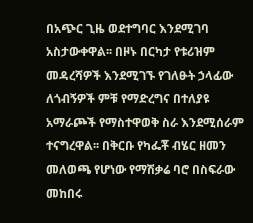በአጭር ጊዜ ወደተግባር እንደሚገባ አስታውቀዋል፡፡ በዞኑ በርካታ የቱሪዝም መዳረሻዎች እንደሚገኙ የገለፁት ኃላፊው ለጎብኝዎች ምቹ የማድረግና በተለያዩ አማራጮች የማስተዋወቅ ስራ እንደሚሰራም ተናግረዋል፡፡ በቅርቡ የካፌቾ ብሄር ዘመን መለወጫ የሆነው የማሽቃሬ ባሮ በስፍራው መከበሩ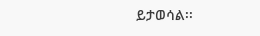ይታወሳል፡፡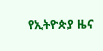የኢትዮጵያ ዜና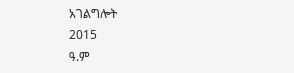አገልግሎት
2015
ዓ.ም